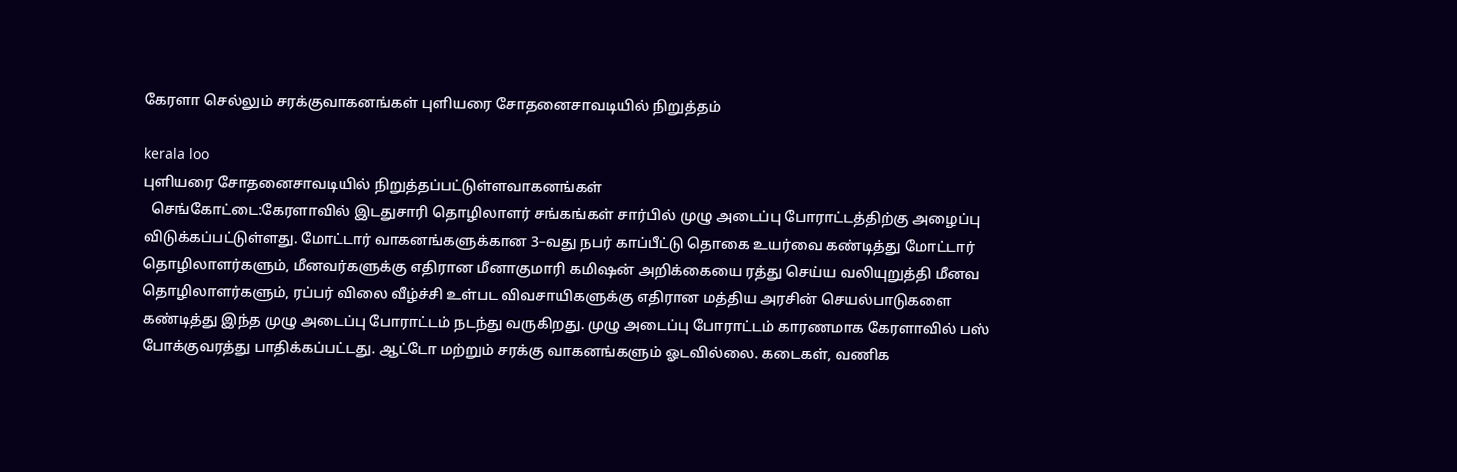கேரளா செல்லும் சரக்குவாகனங்கள் புளியரை சோதனைசாவடியில் நிறுத்தம்

kerala loo
புளியரை சோதனைசாவடியில் நிறுத்தப்பட்டுள்ளவாகனங்கள்
  செங்கோட்டை:கேரளாவில் இடதுசாரி தொழிலாளர் சங்கங்கள் சார்பில் முழு அடைப்பு போராட்டத்திற்கு அழைப்பு விடுக்கப்பட்டுள்ளது. மோட்டார் வாகனங்களுக்கான 3–வது நபர் காப்பீட்டு தொகை உயர்வை கண்டித்து மோட்டார் தொழிலாளர்களும், மீனவர்களுக்கு எதிரான மீனாகுமாரி கமிஷன் அறிக்கையை ரத்து செய்ய வலியுறுத்தி மீனவ தொழிலாளர்களும், ரப்பர் விலை வீழ்ச்சி உள்பட விவசாயிகளுக்கு எதிரான மத்திய அரசின் செயல்பாடுகளை கண்டித்து இந்த முழு அடைப்பு போராட்டம் நடந்து வருகிறது. முழு அடைப்பு போராட்டம் காரணமாக கேரளாவில் பஸ் போக்குவரத்து பாதிக்கப்பட்டது. ஆட்டோ மற்றும் சரக்கு வாகனங்களும் ஓடவில்லை. கடைகள், வணிக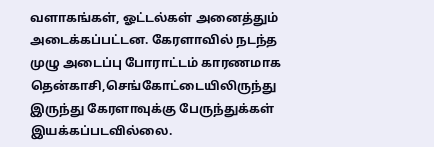வளாகங்கள், ஓட்டல்கள் அனைத்தும் அடைக்கப்பட்டன. கேரளாவில் நடந்த முழு அடைப்பு போராட்டம் காரணமாக தென்காசி,செங்கோட்டையிலிருந்து இருந்து கேரளாவுக்கு பேருந்துக்கள் இயக்கப்படவில்லை.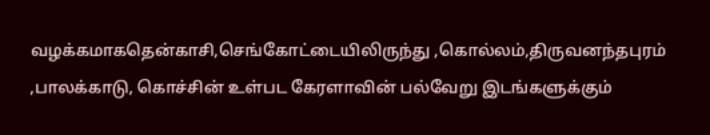வழக்கமாகதென்காசி,செங்கோட்டையிலிருந்து ,கொல்லம்,திருவனந்தபுரம் ,பாலக்காடு, கொச்சின் உள்பட கேரளாவின் பல்வேறு இடங்களுக்கும்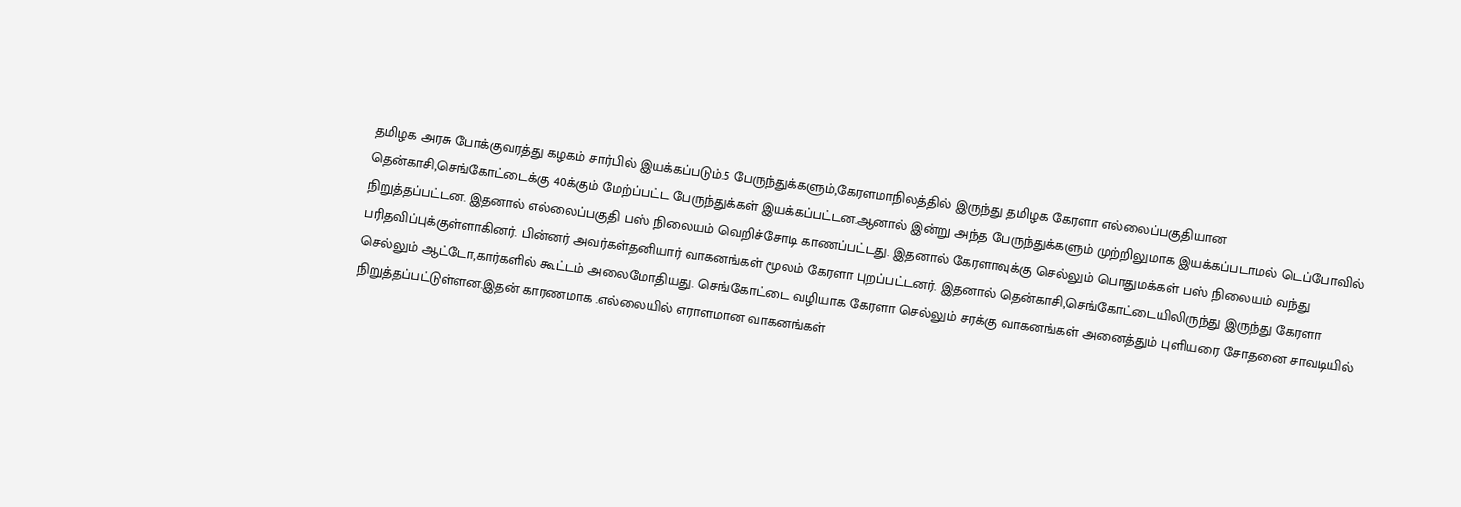தமிழக அரசு போக்குவரத்து கழகம் சார்பில் இயக்கப்படும்.5 பேருந்துக்களும்,கேரளமாநிலத்தில் இருந்து தமிழக கேரளா எல்லைப்பகுதியான தென்காசி,செங்கோட்டைக்கு 40க்கும் மேற்ப்பட்ட பேருந்துக்கள் இயக்கப்பட்டன.ஆனால் இன்று அந்த பேருந்துக்களும் முற்றிலுமாக இயக்கப்படாமல் டெப்போவில் நிறுத்தப்பட்டன. இதனால் எல்லைப்பகுதி பஸ் நிலையம் வெறிச்சோடி காணப்பட்டது. இதனால் கேரளாவுக்கு செல்லும் பொதுமக்கள் பஸ் நிலையம் வந்து பரிதவிப்புக்குள்ளாகினர். பின்னர் அவர்கள்தனியார் வாகனங்கள் மூலம் கேரளா புறப்பட்டனர். இதனால் தென்காசி,செங்கோட்டையிலிருந்து இருந்து கேரளா செல்லும் ஆட்டோ,கார்களில் கூட்டம் அலைமோதியது. செங்கோட்டை வழியாக கேரளா செல்லும் சரக்கு வாகனங்கள் அனைத்தும் புளியரை சோதனை சாவடியில் நிறுத்தப்பட்டுள்ளன.இதன் காரணமாக .எல்லையில் எராளமான வாகனங்கள்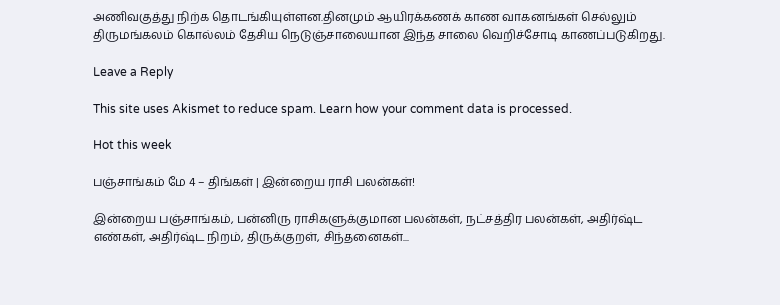அணிவகுத்து நிற்க தொடங்கியுள்ளன.தினமும் ஆயிரக்கணக் காண வாகனங்கள் செல்லும் திருமங்கலம் கொல்லம் தேசிய நெடுஞ்சாலையான இந்த சாலை வெறிச்சோடி காணப்படுகிறது.

Leave a Reply

This site uses Akismet to reduce spam. Learn how your comment data is processed.

Hot this week

பஞ்சாங்கம் மே 4 – திங்கள் | இன்றைய ராசி பலன்கள்!

இன்றைய பஞ்சாங்கம், பன்னிரு ராசிகளுக்குமான பலன்கள், நட்சத்திர பலன்கள், அதிர்ஷ்ட எண்கள், அதிர்ஷ்ட நிறம், திருக்குறள், சிந்தனைகள்...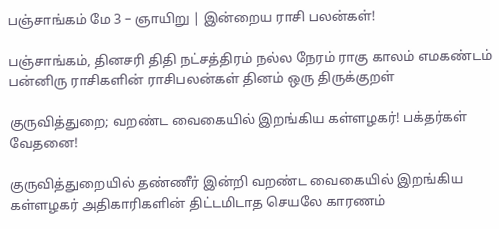பஞ்சாங்கம் மே 3 – ஞாயிறு | இன்றைய ராசி பலன்கள்!

பஞ்சாங்கம், தினசரி திதி நட்சத்திரம் நல்ல நேரம் ராகு காலம் எமகண்டம் பன்னிரு ராசிகளின் ராசிபலன்கள் தினம் ஒரு திருக்குறள்

குருவித்துறை; வறண்ட வைகையில் இறங்கிய கள்ளழகர்! பக்தர்கள் வேதனை!

குருவித்துறையில் தண்ணீர் இன்றி வறண்ட வைகையில் இறங்கிய கள்ளழகர் அதிகாரிகளின் திட்டமிடாத செயலே காரணம்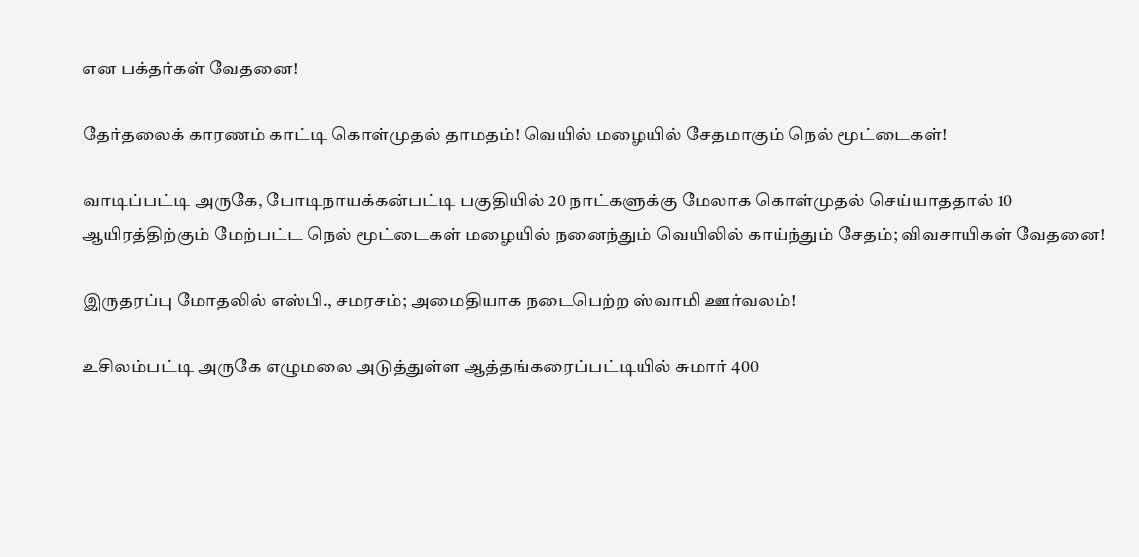என பக்தர்கள் வேதனை!

தேர்தலைக் காரணம் காட்டி கொள்முதல் தாமதம்! வெயில் மழையில் சேதமாகும் நெல் மூட்டைகள்!

வாடிப்பட்டி அருகே, போடிநாயக்கன்பட்டி பகுதியில் 20 நாட்களுக்கு மேலாக கொள்முதல் செய்யாததால் 10 ஆயிரத்திற்கும் மேற்பட்ட நெல் மூட்டைகள் மழையில் நனைந்தும் வெயிலில் காய்ந்தும் சேதம்; விவசாயிகள் வேதனை!

இருதரப்பு மோதலில் எஸ்பி., சமரசம்; அமைதியாக நடைபெற்ற ஸ்வாமி ஊர்வலம்!

உசிலம்பட்டி அருகே எழுமலை அடுத்துள்ள ஆத்தங்கரைப்பட்டியில் சுமார் 400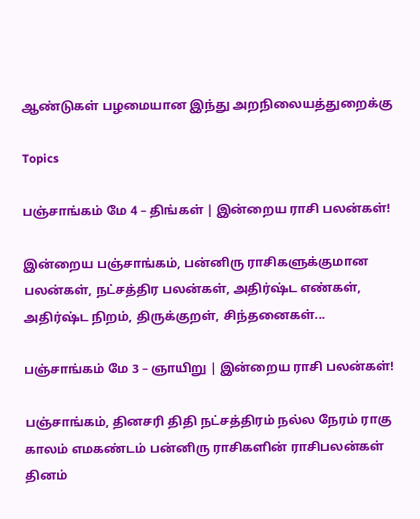ஆண்டுகள் பழமையான இந்து அறநிலையத்துறைக்கு

Topics

பஞ்சாங்கம் மே 4 – திங்கள் | இன்றைய ராசி பலன்கள்!

இன்றைய பஞ்சாங்கம், பன்னிரு ராசிகளுக்குமான பலன்கள், நட்சத்திர பலன்கள், அதிர்ஷ்ட எண்கள், அதிர்ஷ்ட நிறம், திருக்குறள், சிந்தனைகள்...

பஞ்சாங்கம் மே 3 – ஞாயிறு | இன்றைய ராசி பலன்கள்!

பஞ்சாங்கம், தினசரி திதி நட்சத்திரம் நல்ல நேரம் ராகு காலம் எமகண்டம் பன்னிரு ராசிகளின் ராசிபலன்கள் தினம்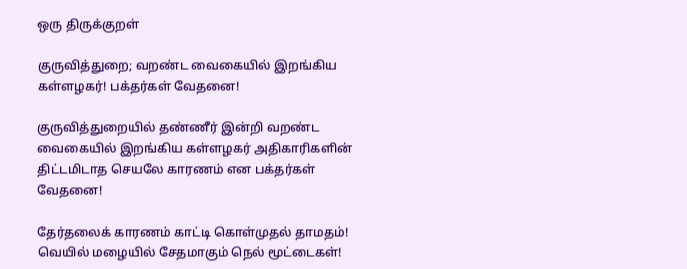ஒரு திருக்குறள்

குருவித்துறை; வறண்ட வைகையில் இறங்கிய கள்ளழகர்! பக்தர்கள் வேதனை!

குருவித்துறையில் தண்ணீர் இன்றி வறண்ட வைகையில் இறங்கிய கள்ளழகர் அதிகாரிகளின் திட்டமிடாத செயலே காரணம் என பக்தர்கள் வேதனை!

தேர்தலைக் காரணம் காட்டி கொள்முதல் தாமதம்! வெயில் மழையில் சேதமாகும் நெல் மூட்டைகள்!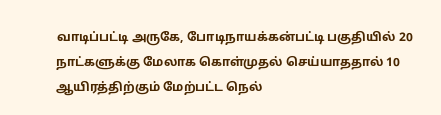வாடிப்பட்டி அருகே, போடிநாயக்கன்பட்டி பகுதியில் 20 நாட்களுக்கு மேலாக கொள்முதல் செய்யாததால் 10 ஆயிரத்திற்கும் மேற்பட்ட நெல்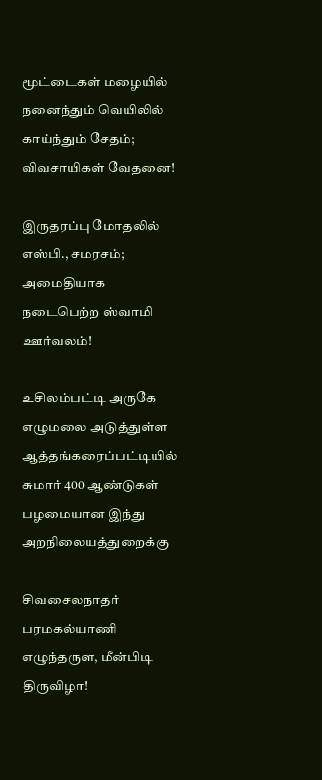மூட்டைகள் மழையில் நனைந்தும் வெயிலில் காய்ந்தும் சேதம்; விவசாயிகள் வேதனை!

இருதரப்பு மோதலில் எஸ்பி., சமரசம்; அமைதியாக நடைபெற்ற ஸ்வாமி ஊர்வலம்!

உசிலம்பட்டி அருகே எழுமலை அடுத்துள்ள ஆத்தங்கரைப்பட்டியில் சுமார் 400 ஆண்டுகள் பழமையான இந்து அறநிலையத்துறைக்கு

சிவசைலநாதர் பரமகல்யாணி எழுந்தருள, மீன்பிடி திருவிழா!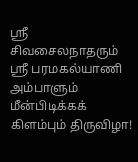ஸ்ரீ சிவசைலநாதரும் ஸ்ரீ பரமகல்யாணி அம்பாளும் மீன்பிடிக்கக் கிளம்பும் திருவிழா!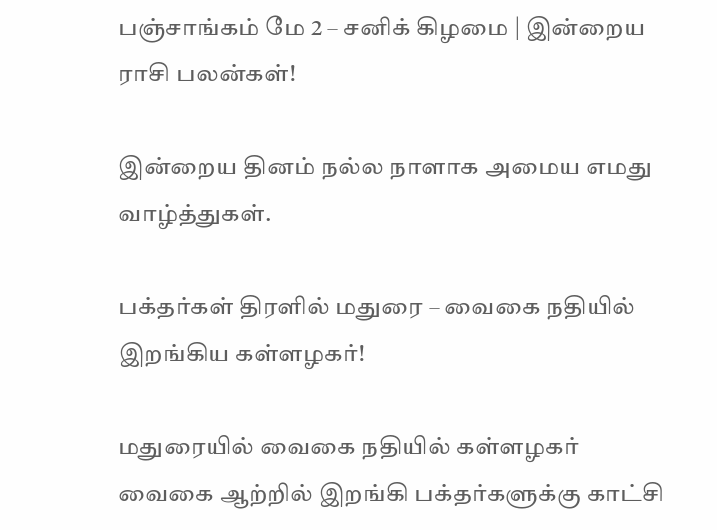பஞ்சாங்கம் மே 2 – சனிக் கிழமை | இன்றைய ராசி பலன்கள்!

இன்றைய தினம் நல்ல நாளாக அமைய எமது வாழ்த்துகள்.

பக்தர்கள் திரளில் மதுரை – வைகை நதியில் இறங்கிய கள்ளழகர்!

மதுரையில் வைகை நதியில் கள்ளழகர் வைகை ஆற்றில் இறங்கி பக்தர்களுக்கு காட்சி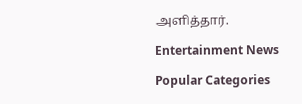அளித்தார்.

Entertainment News

Popular Categories